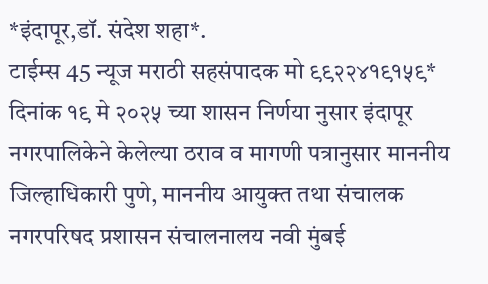*इंदापूर,डॉ. संदेश शहा*.
टाईम्स 45 न्यूज मराठी सहसंपादक मो ९९२२४१९१५९*
दिनांक १९ मे २०२५ च्या शासन निर्णया नुसार इंदापूर नगरपालिकेने केलेल्या ठराव व मागणी पत्रानुसार माननीय जिल्हाधिकारी पुणे, माननीय आयुक्त तथा संचालक नगरपरिषद प्रशासन संचालनालय नवी मुंबई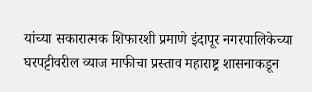यांच्या सकारात्मक शिफारशी प्रमाणे इंदापूर नगरपालिकेच्या घरपट्टीवरील व्याज माफीचा प्रस्ताव महाराष्ट्र शासनाकडून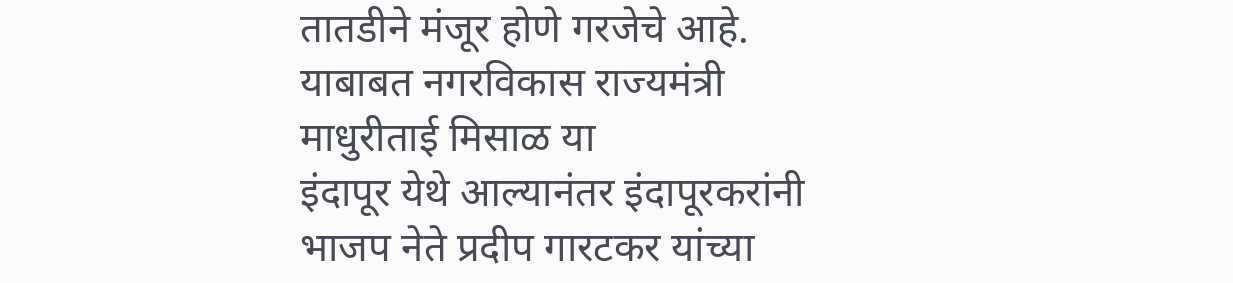तातडीने मंजूर होणे गरजेचे आहे. याबाबत नगरविकास राज्यमंत्री माधुरीताई मिसाळ या
इंदापूर येथे आल्यानंतर इंदापूरकरांनी भाजप नेते प्रदीप गारटकर यांच्या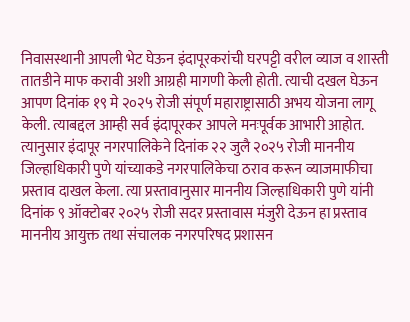निवासस्थानी आपली भेट घेऊन इंदापूरकरांची घरपट्टी वरील व्याज व शास्ती तातडीने माफ करावी अशी आग्रही मागणी केली होती. त्याची दखल घेऊन आपण दिनांक १९ मे २०२५ रोजी संपूर्ण महाराष्ट्रासाठी अभय योजना लागू केली. त्याबद्दल आम्ही सर्व इंदापूरकर आपले मनःपूर्वक आभारी आहोत. त्यानुसार इंदापूर नगरपालिकेने दिनांक २२ जुलै २०२५ रोजी माननीय जिल्हाधिकारी पुणे यांच्याकडे नगरपालिकेचा ठराव करून व्याजमाफीचा प्रस्ताव दाखल केला. त्या प्रस्तावानुसार माननीय जिल्हाधिकारी पुणे यांनी दिनांक ९ ऑक्टोबर २०२५ रोजी सदर प्रस्तावास मंजुरी देऊन हा प्रस्ताव माननीय आयुक्त तथा संचालक नगरपरिषद प्रशासन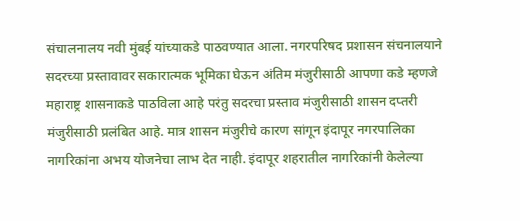संचालनालय नवी मुंबई यांच्याकडे पाठवण्यात आला. नगरपरिषद प्रशासन संचनालयाने सदरच्या प्रस्तावावर सकारात्मक भूमिका घेऊन अंतिम मंजुरीसाठी आपणा कडे म्हणजे महाराष्ट्र शासनाकडे पाठविला आहे परंतु सदरचा प्रस्ताव मंजुरीसाठी शासन दप्तरी मंजुरीसाठी प्रलंबित आहे. मात्र शासन मंजुरीचे कारण सांगून इंदापूर नगरपालिका नागरिकांना अभय योजनेचा लाभ देत नाही. इंदापूर शहरातील नागरिकांनी केलेल्या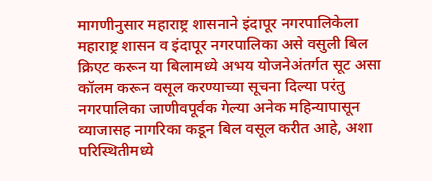मागणीनुसार महाराष्ट्र शासनाने इंदापूर नगरपालिकेला महाराष्ट्र शासन व इंदापूर नगरपालिका असे वसुली बिल क्रिएट करून या बिलामध्ये अभय योजनेअंतर्गत सूट असा कॉलम करून वसूल करण्याच्या सूचना दिल्या परंतु नगरपालिका जाणीवपूर्वक गेल्या अनेक महिन्यापासून व्याजासह नागरिका कडून बिल वसूल करीत आहे, अशा परिस्थितीमध्ये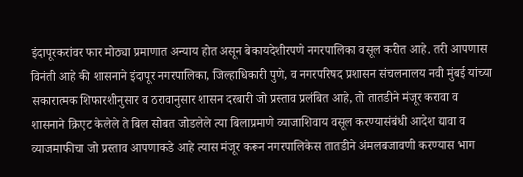इंदापूरकरांवर फार मोठ्या प्रमाणात अन्याय होत असून बेकायदेशीरपणे नगरपालिका वसूल करीत आहे. तरी आपणास विनंती आहे की शासनाने इंदापूर नगरपालिका, जिल्हाधिकारी पुणे, व नगरपरिषद प्रशासन संचलनालय नवी मुंबई यांच्या सकारात्मक शिफारशीनुसार व ठरावानुसार शासन दरबारी जो प्रस्ताव प्रलंबित आहे, तो तातडीने मंजूर करावा व शासनाने क्रिएट केलेले ते बिल सोबत जोडलेले त्या बिलाप्रमाणे व्याजाशिवाय वसूल करण्यासंबंधी आदेश द्यावा व व्याजमाफीचा जो प्रस्ताव आपणाकडे आहे त्यास मंजूर करून नगरपालिकेस तातडीने अंमलबजावणी करण्यास भाग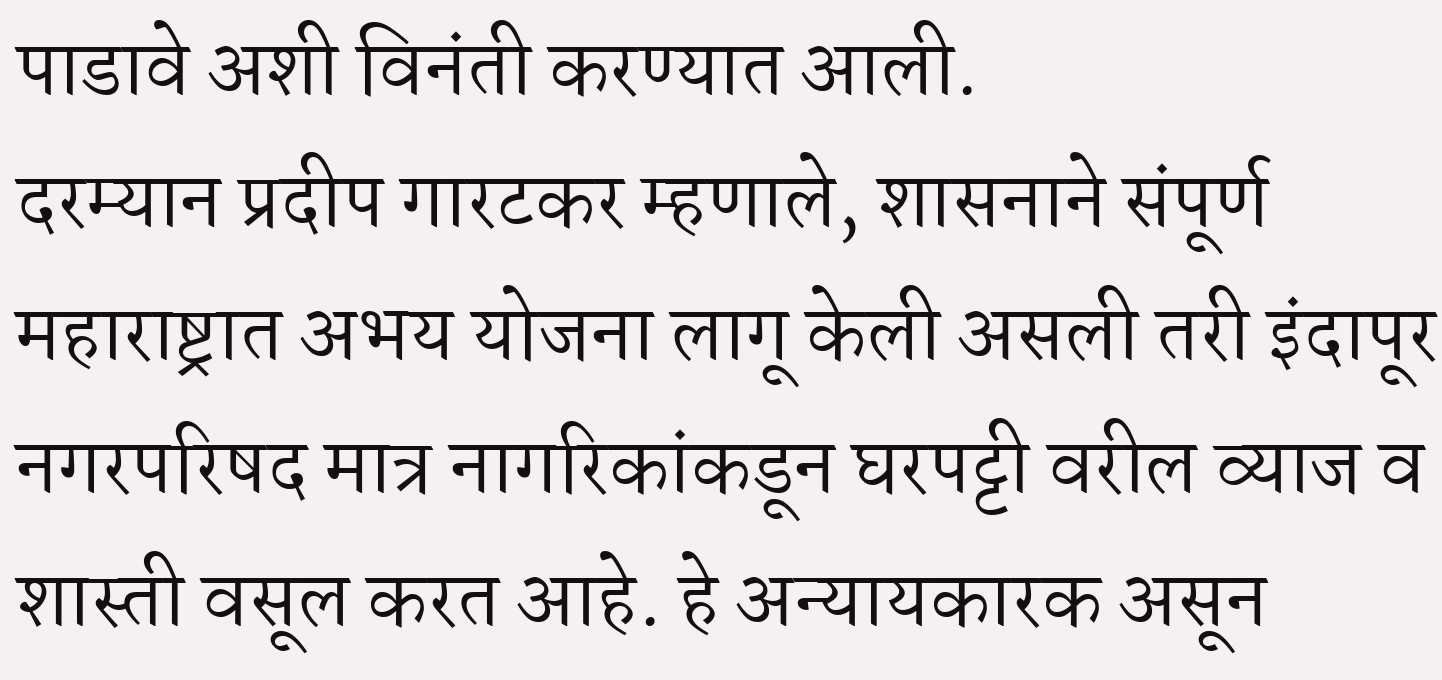पाडावे अशी विनंती करण्यात आली.
दरम्यान प्रदीप गारटकर म्हणाले, शासनाने संपूर्ण महाराष्ट्रात अभय योजना लागू केली असली तरी इंदापूर नगरपरिषद मात्र नागरिकांकडून घरपट्टी वरील व्याज व शास्ती वसूल करत आहे. हे अन्यायकारक असून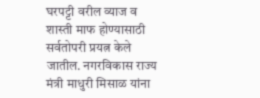घरपट्टी वरील व्याज व शास्ती माफ होण्यासाठी सर्वतोपरी प्रयत्न केले जातील. नगरविकास राज्य मंत्री माधुरी मिसाळ यांना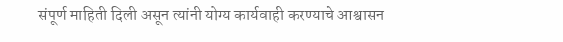संपूर्ण माहिती दिली असून त्यांनी योग्य कार्यवाही करण्याचे आश्वासन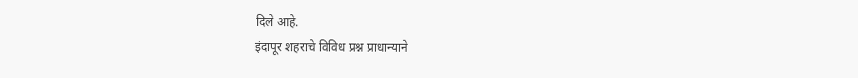दिले आहे.
इंदापूर शहराचे विविध प्रश्न प्राधान्याने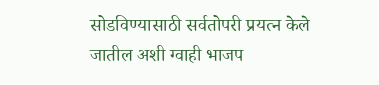सोडविण्यासाठी सर्वतोपरी प्रयत्न केले जातील अशी ग्वाही भाजप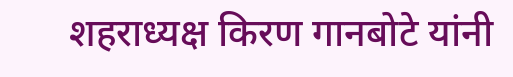शहराध्यक्ष किरण गानबोटे यांनी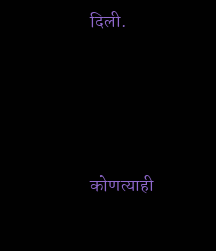दिली.





कोणत्याही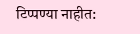टिप्पण्या नाहीत: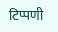टिप्पणी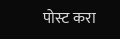पोस्ट करा